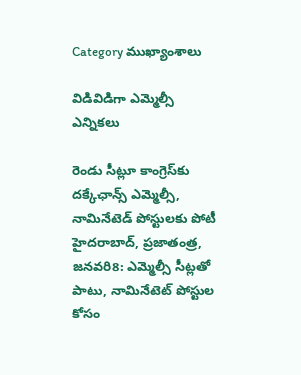Category ముఖ్యాంశాలు

విడివిడిగా ఎమ్మెల్సీ ఎన్నికలు

రెండు సీట్లూ కాంగ్రెస్‌కు దక్కేఛాన్స్‌ ఎమ్మెల్సీ, నామినేటెడ్‌ పోస్టులకు పోటీ హైదరాబాద్‌, ప్రజాతంత్ర, జనవరి8: ఎమ్మెల్సీ సీట్లతో పాటు, నామినేటెట్‌ పోస్టుల కోసం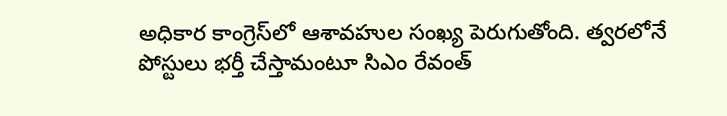అధికార కాంగ్రెస్‌లో ఆశావహుల సంఖ్య పెరుగుతోంది. త్వరలోనే పోస్టులు భర్తీ చేస్తామంటూ సిఎం రేవంత్‌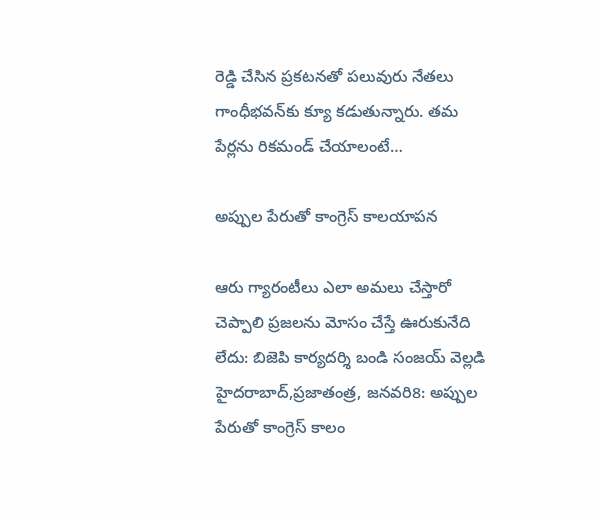రెడ్డి చేసిన ప్రకటనతో పలువురు నేతలు గాంధీభవన్‌కు క్యూ కడుతున్నారు. తమ పేర్లను రికమండ్‌ చేయాలంటే…

అప్పుల పేరుతో కాంగ్రెస్‌ కాలయాపన

ఆరు గ్యారంటీలు ఎలా అమలు చేస్తారో చెప్పాలి ప్రజలను మోసం చేస్తే ఊరుకునేది లేదు: బిజెపి కార్యదర్శి బండి సంజయ్‌ వెల్లడి హైదరాబాద్‌,ప్రజాతంత్ర, జనవరి8: అప్పుల పేరుతో కాంగ్రెస్‌ కాలం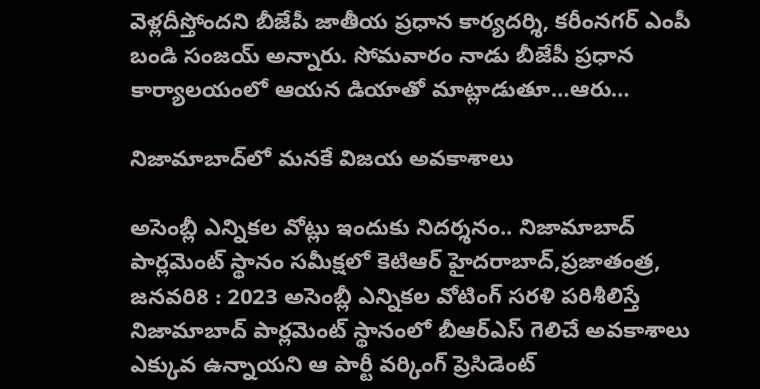వెళ్లదీస్తోందని బీజేపీ జాతీయ ప్రధాన కార్యదర్శి, కరీంనగర్‌ ఎంపీ బండి సంజయ్‌ అన్నారు. సోమవారం నాడు బీజేపీ ప్రధాన కార్యాలయంలో ఆయన డియాతో మాట్లాడుతూ…ఆరు…

నిజామాబాద్‌లో మనకే విజయ అవకాశాలు

అసెంబ్లీ ఎన్నికల వోట్లు ఇందుకు నిదర్శనం.. నిజామాబాద్‌ పార్లమెంట్‌ స్థానం సమీక్షలో కెటిఆర్‌ హైదరాబాద్‌,ప్రజాతంత్ర, జనవరి8 : 2023 అసెంబ్లీ ఎన్నికల వోటింగ్‌ సరళి పరిశీలిస్తే నిజామాబాద్‌ పార్లమెంట్‌ స్థానంలో బీఆర్‌ఎస్‌ గెలిచే అవకాశాలు ఎక్కువ ఉన్నాయని ఆ పార్టీ వర్కింగ్‌ ప్రెసిడెంట్‌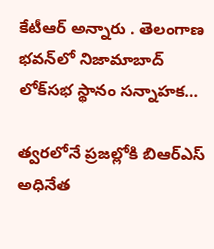కేటీఆర్‌ అన్నారు . తెలంగాణ భవన్‌లో నిజామాబాద్‌ లోక్‌సభ స్థానం సన్నాహక…

త్వరలోనే ప్రజల్లోకి బిఆర్‌ఎస్‌ అధినేత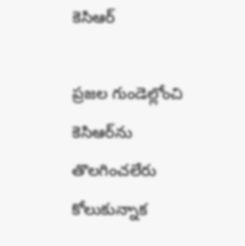కెసిఆర్‌

ప్రజల గుండెల్లోంచి కెసిఆర్‌ను తొలగించలేరు కోలుకున్నాక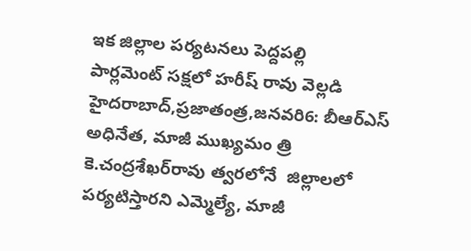ఇక జిల్లాల పర్యటనలు పెద్దపల్లి పార్లమెంట్‌ ‌సక్షలో హరీష్‌ ‌రావు వెల్లడి హైదరాబాద్‌,ప్రజాతంత్ర,జనవరి6: బీఆర్‌ఎస్‌ అధినేత, మాజీ ముఖ్యమం త్రి కె.చంద్రశేఖర్‌రావు త్వరలోనే  జిల్లాలలో పర్యటిస్తారని ఎమ్మెల్యే, మాజీ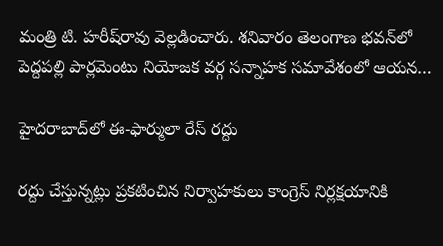మంత్రి టి. హరీష్‌రావు వెల్లడించారు. శనివారం తెలంగాణ భవన్‌లో పెద్దపల్లి పార్లమెంటు నియోజక వర్గ సన్నాహక సమావేశంలో ఆయన…

హైదరాబాద్‌లో ఈ-ఫార్ములా రేస్‌ ‌రద్దు

రద్దు చేస్తున్నట్లు ప్రకటించిన నిర్వాహకులు కాంగ్రెస్‌ ‌నిర్లక్షయానికి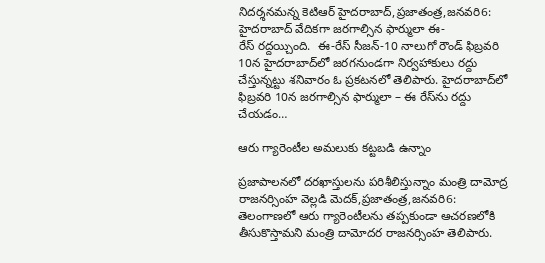నిదర్శనమన్న కెటిఆర్‌ హైదరాబాద్‌,ప్రజాతంత్ర,జనవరి6: హైదరాబాద్‌ ‌వేదికగా జరగాల్సిన ఫార్ములా ఈ-రేస్‌ ‌రద్దయ్చింది.  ఈ-రేస్‌ ‌సీజన్‌-10 నాలుగో రౌండ్‌ ‌ఫిబ్రవరి 10న హైదరాబాద్‌లో జరగనుండగా నిర్వహాకులు రద్దు చేస్తున్నట్టు శనివారం ఓ ప్రకటనలో తెలిపారు. హైదరాబాద్‌లో ఫిబ్రవరి 10న జరగాల్సిన ఫార్ములా – ఈ రేస్‌ను రద్దు చేయడం…

ఆరు గ్యారెంటీల అమలుకు కట్టబడి ఉన్నాం

ప్రజాపాలనలో దరఖాస్తులను పరిశీలిస్తున్నాం మంత్రి దామోద్ర రాజనర్సింహ వెల్లడి మెదక్‌,ప్రజాతంత్ర,జనవరి6: తెలంగాణలో ఆరు గ్యారెంటీలను తప్పకుండా ఆచరణలోకి తీసుకొస్తామని మంత్రి దామోదర రాజనర్సింహ తెలిపారు.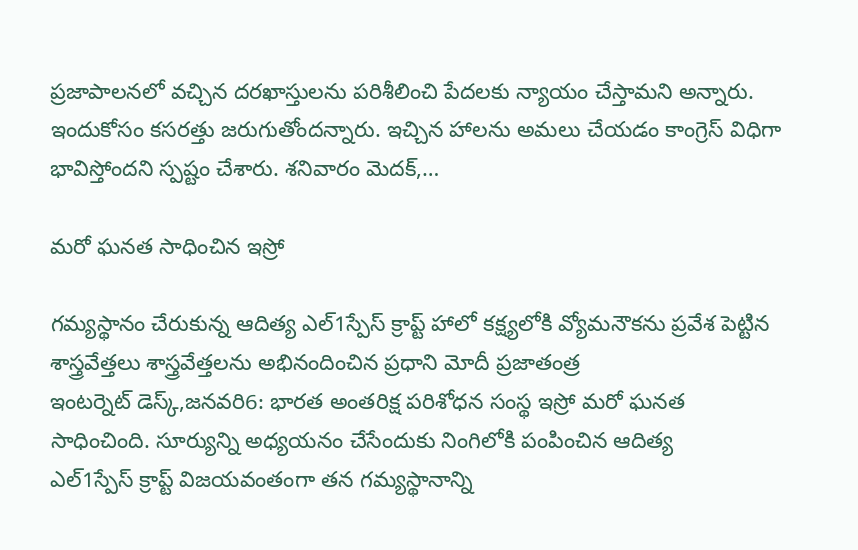ప్రజాపాలనలో వచ్చిన దరఖాస్తులను పరిశీలించి పేదలకు న్యాయం చేస్తామని అన్నారు. ఇందుకోసం కసరత్తు జరుగుతోందన్నారు. ఇచ్చిన హాలను అమలు చేయడం కాంగ్రెస్‌ ‌విధిగా భావిస్తోందని స్పష్టం చేశారు. శనివారం మెదక్‌,…

మరో ఘనత సాధించిన ఇస్రో

గమ్యస్థానం చేరుకున్న ఆదిత్య ఎల్‌1స్పేస్‌ ‌క్రాప్ట్ హాలో కక్ష్యలోకి వ్యోమనౌకను ప్రవేశ పెట్టిన శాస్త్రవేత్తలు శాస్త్రవేత్తలను అభినందించిన ప్రధాని మోదీ ప్రజాతంత్ర ఇంటర్నెట్‌ ‌డెస్క్,జనవరి6: భారత అంతరిక్ష పరిశోధన సంస్థ ఇస్రో మరో ఘనత సాధించింది. సూర్యున్ని అధ్యయనం చేసేందుకు నింగిలోకి పంపించిన ఆదిత్య ఎల్‌1స్పేస్‌ ‌క్రాప్ట్ ‌విజయవంతంగా తన గమ్యస్థానాన్ని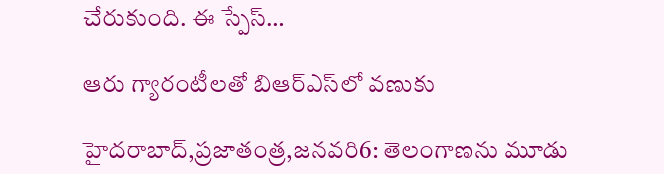చేరుకుంది. ఈ స్పేస్‌…

ఆరు గ్యారంటీలతో బిఆర్‌ఎస్‌లో వణుకు

హైదరాబాద్‌,ప్రజాతంత్ర,జనవరి6: తెలంగాణను మూడు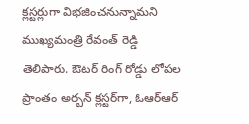క్లస్టర్లుగా విభజించనున్నామని ముఖ్యమంత్రి రేవంత్‌ ‌రెడ్డి తెలిపారు. ఔటర్‌ ‌రింగ్‌ ‌రోడ్డు లోపల ప్రాంతం అర్బన్‌ ‌క్లస్టర్‌గా, ఓఆర్‌ఆర్‌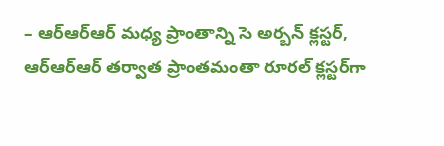– ఆర్‌ఆర్‌ఆర్‌ ‌మధ్య ప్రాంతాన్ని సె అర్బన్‌ ‌క్లస్టర్‌, ఆర్‌ఆర్‌ఆర్‌ ‌తర్వాత ప్రాంతమంతా రూరల్‌ ‌క్లస్టర్‌గా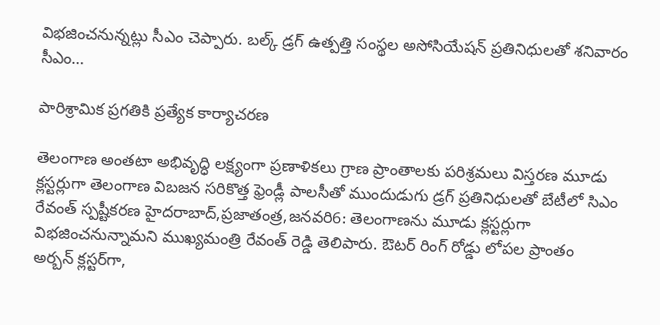విభజించనున్నట్లు సీఎం చెప్పారు. బల్క్ ‌డ్రగ్‌ ఉత్పత్తి సంస్థల అసోసియేషన్‌ ‌ప్రతినిధులతో శనివారం సీఎం…

పారిశ్రామిక ప్రగతికి ప్రత్యేక కార్యాచరణ

తెలంగాణ అంతటా అభివృద్ధి లక్ష్యంగా ప్రణాళికలు గ్రాణ ప్రాంతాలకు పరిశ్రమలు విస్తరణ మూడు క్లస్టర్లుగా తెలంగాణ విబజన సరికొత్త ఫ్రెండ్లీ పాలసీతో ముందుడుగు డ్రగ్‌ ‌ప్రతినిధులతో బేటీలో సిఎం రేవంత్‌ ‌స్పష్టీకరణ హైదరాబాద్‌,ప్రజాతంత్ర,జనవరి6: తెలంగాణను మూడు క్లస్టర్లుగా విభజించనున్నామని ముఖ్యమంత్రి రేవంత్‌ ‌రెడ్డి తెలిపారు. ఔటర్‌ ‌రింగ్‌ ‌రోడ్డు లోపల ప్రాంతం అర్బన్‌ ‌క్లస్టర్‌గా,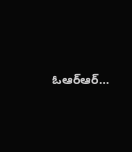ఓఆర్‌ఆర్‌…